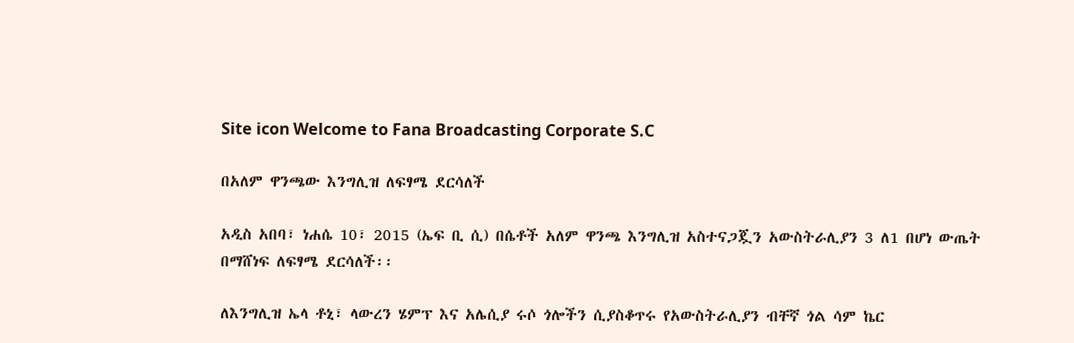Site icon Welcome to Fana Broadcasting Corporate S.C

በአለም ዋንጫው እንግሊዝ ለፍፃሜ ደርሳለች

አዲስ አበባ፣ ነሐሴ 10፣ 2015 (ኤፍ ቢ ሲ) በሴቶች አለም ዋንጫ እንግሊዝ አስተናጋጇን አውስትራሊያን 3 ለ1 በሆነ ውጤት በማሸነፍ ለፍፃሜ ደርሳለች፡፡

ለእንግሊዝ ኤላ ቶኒ፣ ላውረን ሄምፕ እና አሌሲያ ሩሶ ጎሎችን ሲያስቆጥሩ የአውስትራሊያን ብቸኛ ጎል ሳም ኬር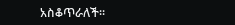አስቆጥራለች፡፡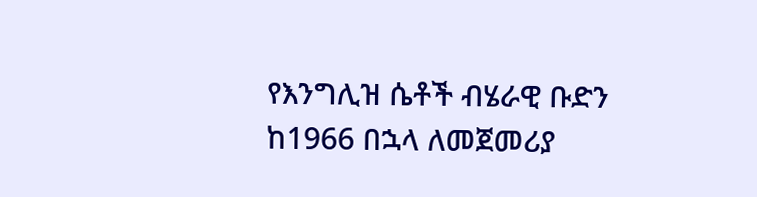የእንግሊዝ ሴቶች ብሄራዊ ቡድን ከ1966 በኋላ ለመጀመሪያ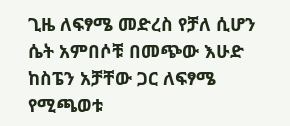ጊዜ ለፍፃሜ መድረስ የቻለ ሲሆን ሴት አምበሶቹ በመጭው እሁድ ከስፔን አቻቸው ጋር ለፍፃሜ የሚጫወቱ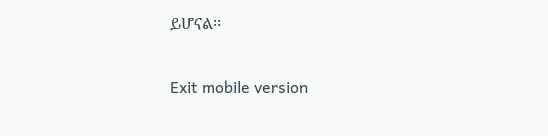ይሆናል፡፡

Exit mobile version